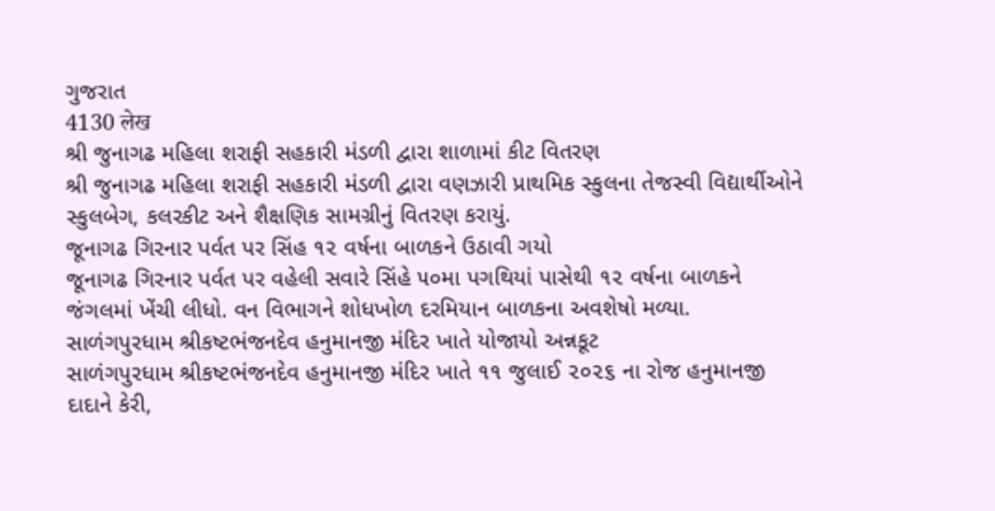ગુજરાત
4130 लेख
શ્રી જુનાગઢ મહિલા શરાફી સહકારી મંડળી દ્વારા શાળામાં કીટ વિતરણ
શ્રી જુનાગઢ મહિલા શરાફી સહકારી મંડળી દ્વારા વણઝારી પ્રાથમિક સ્કુલના તેજસ્વી વિદ્યાર્થીઓને સ્કુલબેગ, કલરકીટ અને શૈક્ષણિક સામગ્રીનું વિતરણ કરાયું.
જૂનાગઢ ગિરનાર પર્વત પર સિંહ ૧૨ વર્ષના બાળકને ઉઠાવી ગયો
જૂનાગઢ ગિરનાર પર્વત પર વહેલી સવારે સિંહે ૫૦મા પગથિયાં પાસેથી ૧૨ વર્ષના બાળકને જંગલમાં ખેંચી લીધો. વન વિભાગને શોધખોળ દરમિયાન બાળકના અવશેષો મળ્યા.
સાળંગપુરધામ શ્રીકષ્ટભંજનદેવ હનુમાનજી મંદિર ખાતે યોજાયો અન્નકૂટ
સાળંગપુરધામ શ્રીકષ્ટભંજનદેવ હનુમાનજી મંદિર ખાતે ૧૧ જુલાઈ ૨૦૨૬ ના રોજ હનુમાનજી દાદાને કેરી,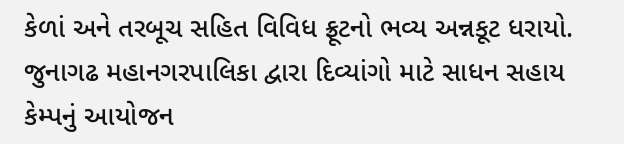કેળાં અને તરબૂચ સહિત વિવિધ ફ્રૂટનો ભવ્ય અન્નકૂટ ધરાયો.
જુનાગઢ મહાનગરપાલિકા દ્વારા દિવ્યાંગો માટે સાધન સહાય કેમ્પનું આયોજન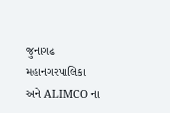જુનાગઢ મહાનગરપાલિકા અને ALIMCO ના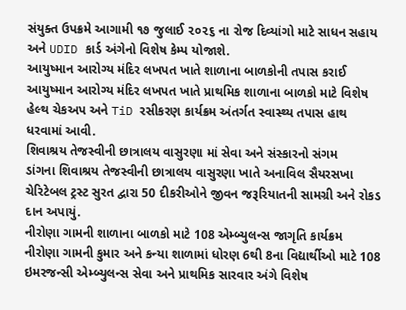સંયુક્ત ઉપક્રમે આગામી ૧૭ જુલાઈ ૨૦૨૬ ના રોજ દિવ્યાંગો માટે સાધન સહાય અને UDID કાર્ડ અંગેનો વિશેષ કેમ્પ યોજાશે.
આયુષ્માન આરોગ્ય મંદિર લખપત ખાતે શાળાના બાળકોની તપાસ કરાઈ
આયુષ્માન આરોગ્ય મંદિર લખપત ખાતે પ્રાથમિક શાળાના બાળકો માટે વિશેષ હેલ્થ ચેકઅપ અને TiD રસીકરણ કાર્યક્રમ અંતર્ગત સ્વાસ્થ્ય તપાસ હાથ ધરવામાં આવી.
શિવાશ્રય તેજસ્વીની છાત્રાલય વાસુરણા માં સેવા અને સંસ્કારનો સંગમ
ડાંગના શિવાશ્રય તેજસ્વીની છાત્રાલય વાસુરણા ખાતે અનાવિલ સૈયરસખા ચેરિટેબલ ટ્રસ્ટ સુરત દ્વારા 50 દીકરીઓને જીવન જરૂરિયાતની સામગ્રી અને રોકડ દાન અપાયું.
નીરોણા ગામની શાળાના બાળકો માટે 108 એમ્બ્યુલન્સ જાગૃતિ કાર્યક્રમ
નીરોણા ગામની કુમાર અને કન્યા શાળામાં ધોરણ 6થી 8ના વિદ્યાર્થીઓ માટે 108 ઇમરજન્સી એમ્બ્યુલન્સ સેવા અને પ્રાથમિક સારવાર અંગે વિશેષ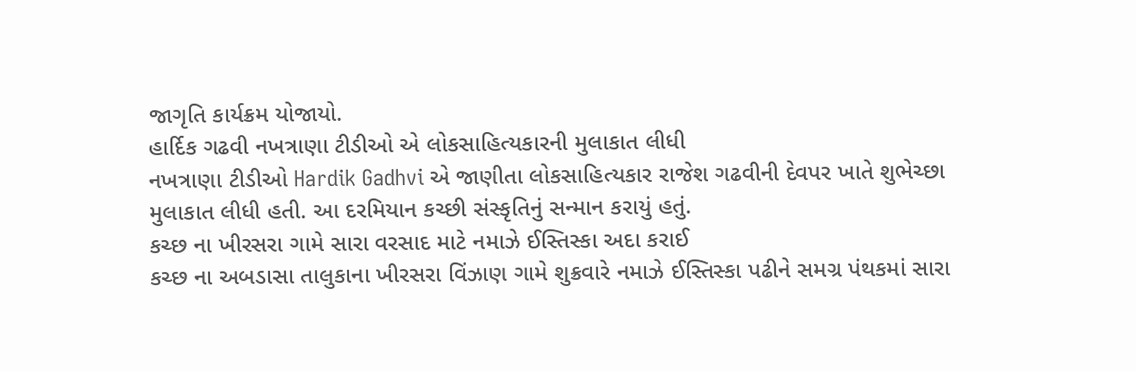જાગૃતિ કાર્યક્રમ યોજાયો.
હાર્દિક ગઢવી નખત્રાણા ટીડીઓ એ લોકસાહિત્યકારની મુલાકાત લીધી
નખત્રાણા ટીડીઓ Hardik Gadhvi એ જાણીતા લોકસાહિત્યકાર રાજેશ ગઢવીની દેવપર ખાતે શુભેચ્છા મુલાકાત લીધી હતી. આ દરમિયાન કચ્છી સંસ્કૃતિનું સન્માન કરાયું હતું.
કચ્છ ના ખીરસરા ગામે સારા વરસાદ માટે નમાઝે ઈસ્તિસ્કા અદા કરાઈ
કચ્છ ના અબડાસા તાલુકાના ખીરસરા વિંઝાણ ગામે શુક્રવારે નમાઝે ઈસ્તિસ્કા પઢીને સમગ્ર પંથકમાં સારા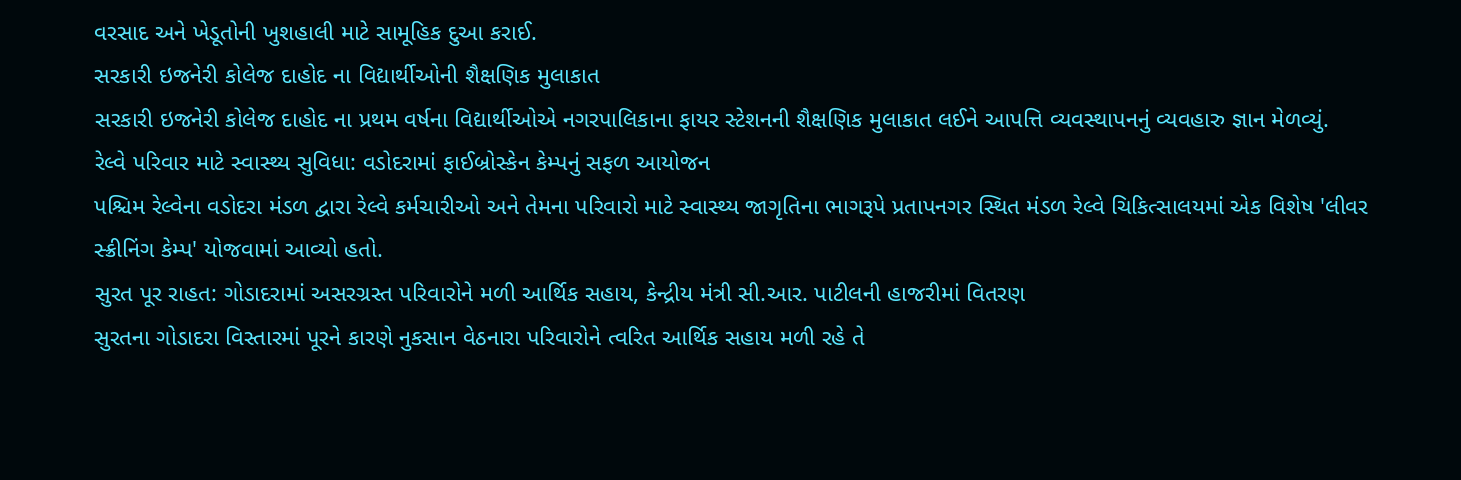વરસાદ અને ખેડૂતોની ખુશહાલી માટે સામૂહિક દુઆ કરાઈ.
સરકારી ઇજનેરી કોલેજ દાહોદ ના વિદ્યાર્થીઓની શૈક્ષણિક મુલાકાત
સરકારી ઇજનેરી કોલેજ દાહોદ ના પ્રથમ વર્ષના વિદ્યાર્થીઓએ નગરપાલિકાના ફાયર સ્ટેશનની શૈક્ષણિક મુલાકાત લઈને આપત્તિ વ્યવસ્થાપનનું વ્યવહારુ જ્ઞાન મેળવ્યું.
રેલ્વે પરિવાર માટે સ્વાસ્થ્ય સુવિધા: વડોદરામાં ફાઈબ્રોસ્કેન કેમ્પનું સફળ આયોજન
પશ્ચિમ રેલ્વેના વડોદરા મંડળ દ્વારા રેલ્વે કર્મચારીઓ અને તેમના પરિવારો માટે સ્વાસ્થ્ય જાગૃતિના ભાગરૂપે પ્રતાપનગર સ્થિત મંડળ રેલ્વે ચિકિત્સાલયમાં એક વિશેષ 'લીવર સ્ક્રીનિંગ કેમ્પ' યોજવામાં આવ્યો હતો.
સુરત પૂર રાહત: ગોડાદરામાં અસરગ્રસ્ત પરિવારોને મળી આર્થિક સહાય, કેન્દ્રીય મંત્રી સી.આર. પાટીલની હાજરીમાં વિતરણ
સુરતના ગોડાદરા વિસ્તારમાં પૂરને કારણે નુકસાન વેઠનારા પરિવારોને ત્વરિત આર્થિક સહાય મળી રહે તે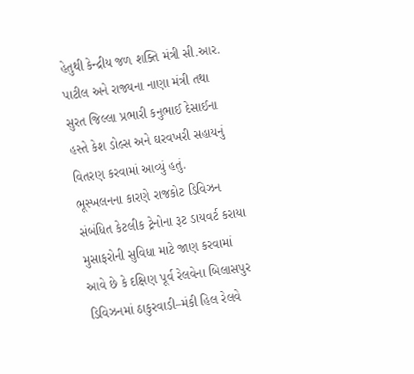હેતુથી કેન્દ્રીય જળ શક્તિ મંત્રી સી.આર. પાટીલ અને રાજ્યના નાણા મંત્રી તથા સુરત જિલ્લા પ્રભારી કનુભાઈ દેસાઈના હસ્તે કેશ ડોલ્સ અને ઘરવખરી સહાયનું વિતરણ કરવામાં આવ્યું હતું.
ભૂસ્ખલનના કારણે રાજકોટ ડિવિઝન સંબંધિત કેટલીક ટ્રેનોના રૂટ ડાયવર્ટ કરાયા
મુસાફરોની સુવિધા માટે જાણ કરવામાં આવે છે કે દક્ષિણ પૂર્વ રેલવેના બિલાસપુર ડિવિઝનમાં ઠાકુરવાડી–મંકી હિલ રેલવે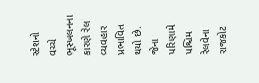સ્ટેશનો વચ્ચે ભૂસ્ખલનના કારણે રેલ વ્યવહાર પ્રભાવિત થયો છે. જેના પરિણામે પશ્ચિમ રેલવેના રાજકોટ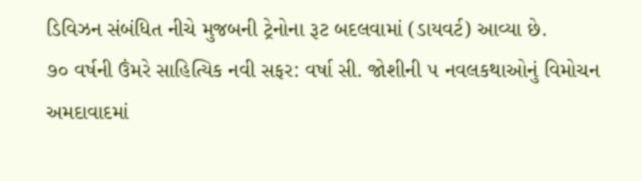ડિવિઝન સંબંધિત નીચે મુજબની ટ્રેનોના રૂટ બદલવામાં (ડાયવર્ટ) આવ્યા છે.
૭૦ વર્ષની ઉંમરે સાહિત્યિક નવી સફર: વર્ષા સી. જોશીની ૫ નવલકથાઓનું વિમોચન
અમદાવાદમાં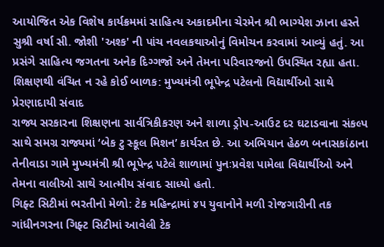આયોજિત એક વિશેષ કાર્યક્રમમાં સાહિત્ય અકાદમીના ચેરમેન શ્રી ભાગ્યેશ ઝાના હસ્તે સુશ્રી વર્ષા સી. જોશી 'અશ્ક' ની પાંચ નવલકથાઓનું વિમોચન કરવામાં આવ્યું હતું. આ પ્રસંગે સાહિત્ય જગતના અનેક દિગ્ગજો અને તેમના પરિવારજનો ઉપસ્થિત રહ્યા હતા.
શિક્ષણથી વંચિત ન રહે કોઈ બાળક: મુખ્યમંત્રી ભૂપેન્દ્ર પટેલનો વિદ્યાર્થીઓ સાથે પ્રેરણાદાયી સંવાદ
રાજ્ય સરકારના શિક્ષણના સાર્વત્રિકીકરણ અને શાળા ડ્રોપ-આઉટ દર ઘટાડવાના સંકલ્પ સાથે સમગ્ર રાજ્યમાં ‘બેક ટુ સ્કૂલ મિશન’ કાર્યરત છે. આ અભિયાન હેઠળ બનાસકાંઠાના તેનીવાડા ગામે મુખ્યમંત્રી શ્રી ભૂપેન્દ્ર પટેલે શાળામાં પુનઃપ્રવેશ પામેલા વિદ્યાર્થીઓ અને તેમના વાલીઓ સાથે આત્મીય સંવાદ સાધ્યો હતો.
ગિફ્ટ સિટીમાં ભરતીનો મેળો: ટેક મહિન્દ્રામાં ૪૫ યુવાનોને મળી રોજગારીની તક
ગાંધીનગરના ગિફ્ટ સિટીમાં આવેલી ટેક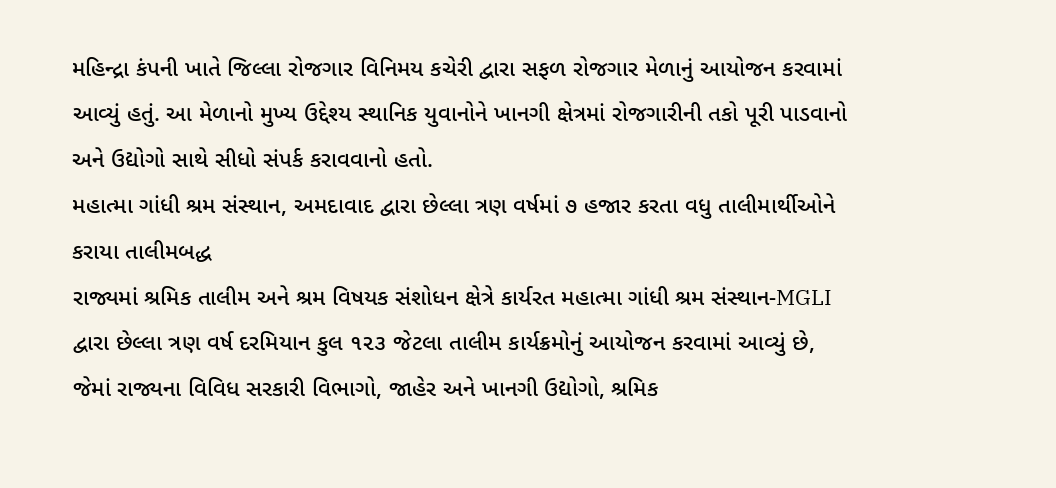મહિન્દ્રા કંપની ખાતે જિલ્લા રોજગાર વિનિમય કચેરી દ્વારા સફળ રોજગાર મેળાનું આયોજન કરવામાં આવ્યું હતું. આ મેળાનો મુખ્ય ઉદ્દેશ્ય સ્થાનિક યુવાનોને ખાનગી ક્ષેત્રમાં રોજગારીની તકો પૂરી પાડવાનો અને ઉદ્યોગો સાથે સીધો સંપર્ક કરાવવાનો હતો.
મહાત્મા ગાંધી શ્રમ સંસ્થાન, અમદાવાદ દ્વારા છેલ્લા ત્રણ વર્ષમાં ૭ હજાર કરતા વધુ તાલીમાર્થીઓને કરાયા તાલીમબદ્ધ
રાજ્યમાં શ્રમિક તાલીમ અને શ્રમ વિષયક સંશોધન ક્ષેત્રે કાર્યરત મહાત્મા ગાંધી શ્રમ સંસ્થાન-MGLI દ્વારા છેલ્લા ત્રણ વર્ષ દરમિયાન કુલ ૧૨૩ જેટલા તાલીમ કાર્યક્રમોનું આયોજન કરવામાં આવ્યું છે, જેમાં રાજ્યના વિવિધ સરકારી વિભાગો, જાહેર અને ખાનગી ઉદ્યોગો, શ્રમિક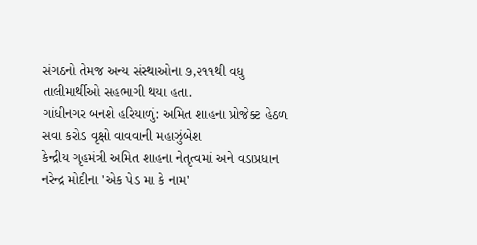સંગઠનો તેમજ અન્ય સંસ્થાઓના ૭,૨૧૧થી વધુ તાલીમાર્થીઓ સહભાગી થયા હતા.
ગાંધીનગર બનશે હરિયાળું: અમિત શાહના પ્રોજેક્ટ હેઠળ સવા કરોડ વૃક્ષો વાવવાની મહાઝુંબેશ
કેન્દ્રીય ગૃહમંત્રી અમિત શાહના નેતૃત્વમાં અને વડાપ્રધાન નરેન્દ્ર મોદીના 'એક પેડ મા કે નામ'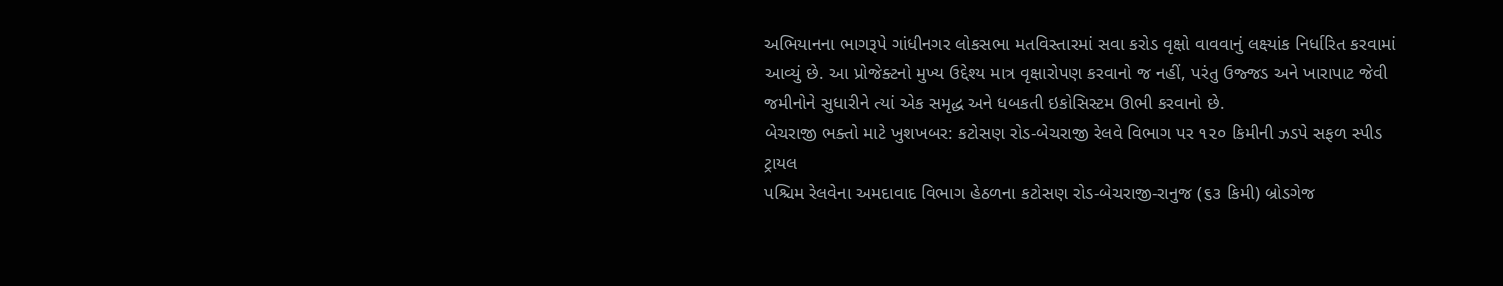અભિયાનના ભાગરૂપે ગાંધીનગર લોકસભા મતવિસ્તારમાં સવા કરોડ વૃક્ષો વાવવાનું લક્ષ્યાંક નિર્ધારિત કરવામાં આવ્યું છે. આ પ્રોજેક્ટનો મુખ્ય ઉદ્દેશ્ય માત્ર વૃક્ષારોપણ કરવાનો જ નહીં, પરંતુ ઉજ્જડ અને ખારાપાટ જેવી જમીનોને સુધારીને ત્યાં એક સમૃદ્ધ અને ધબકતી ઇકોસિસ્ટમ ઊભી કરવાનો છે.
બેચરાજી ભક્તો માટે ખુશખબર: કટોસણ રોડ-બેચરાજી રેલવે વિભાગ પર ૧૨૦ કિમીની ઝડપે સફળ સ્પીડ ટ્રાયલ
પશ્ચિમ રેલવેના અમદાવાદ વિભાગ હેઠળના કટોસણ રોડ-બેચરાજી-રાનુજ (૬૩ કિમી) બ્રોડગેજ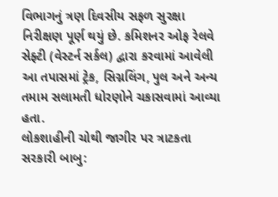વિભાગનું ત્રણ દિવસીય સફળ સુરક્ષા નિરીક્ષણ પૂર્ણ થયું છે. કમિશનર ઓફ રેલવે સેફ્ટી (વેસ્ટર્ન સર્કલ) દ્વારા કરવામાં આવેલી આ તપાસમાં ટ્રેક, સિગ્નલિંગ, પુલ અને અન્ય તમામ સલામતી ધોરણોને ચકાસવામાં આવ્યા હતા.
લોકશાહીની ચોથી જાગીર પર ત્રાટકતા સરકારી બાબુ: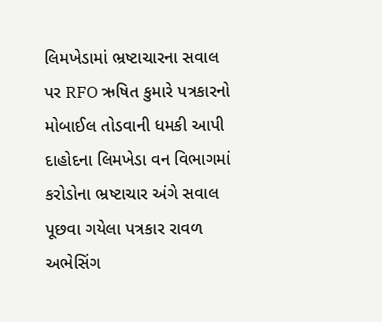લિમખેડામાં ભ્રષ્ટાચારના સવાલ પર RFO ઋષિત કુમારે પત્રકારનો મોબાઈલ તોડવાની ધમકી આપી
દાહોદના લિમખેડા વન વિભાગમાં કરોડોના ભ્રષ્ટાચાર અંગે સવાલ પૂછવા ગયેલા પત્રકાર રાવળ અભેસિંગ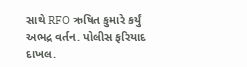સાથે RFO ઋષિત કુમારે કર્યું અભદ્ર વર્તન. પોલીસ ફરિયાદ દાખલ.